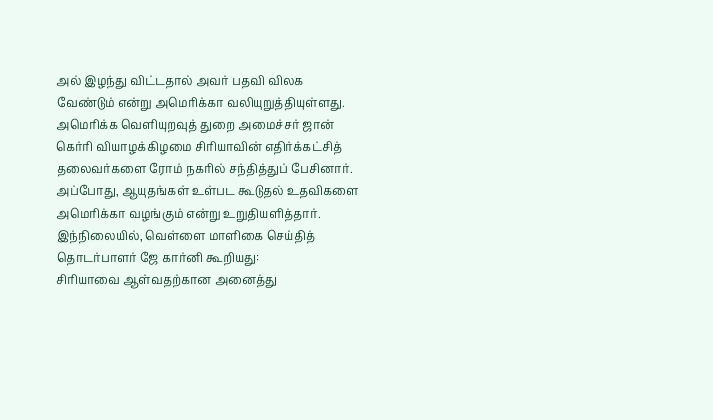அல் இழந்து விட்டதால் அவர் பதவி விலக வேண்டும் என்று அமெரிக்கா வலியுறுத்தியுள்ளது.
அமெரிக்க வெளியுறவுத் துறை அமைச்சர் ஜான் கெர்ரி வியாழக்கிழமை சிரியாவின் எதிர்க்கட்சித் தலைவர்களை ரோம் நகரில் சந்தித்துப் பேசினார். அப்போது, ஆயுதங்கள் உள்பட கூடுதல் உதவிகளை அமெரிக்கா வழங்கும் என்று உறுதியளித்தார். இந்நிலையில், வெள்ளை மாளிகை செய்தித் தொடர்பாளர் ஜே கார்னி கூறியது:
சிரியாவை ஆள்வதற்கான அனைத்து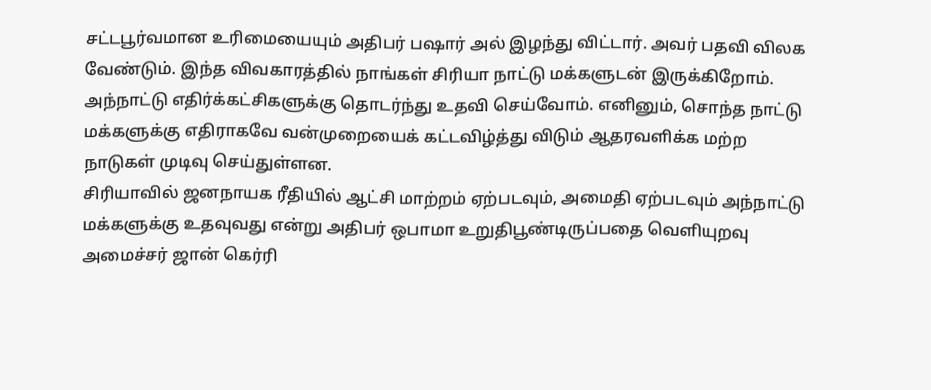சட்டபூர்வமான உரிமையையும் அதிபர் பஷார் அல் இழந்து விட்டார். அவர் பதவி விலக வேண்டும். இந்த விவகாரத்தில் நாங்கள் சிரியா நாட்டு மக்களுடன் இருக்கிறோம். அந்நாட்டு எதிர்க்கட்சிகளுக்கு தொடர்ந்து உதவி செய்வோம். எனினும், சொந்த நாட்டு மக்களுக்கு எதிராகவே வன்முறையைக் கட்டவிழ்த்து விடும் ஆதரவளிக்க மற்ற நாடுகள் முடிவு செய்துள்ளன.
சிரியாவில் ஜனநாயக ரீதியில் ஆட்சி மாற்றம் ஏற்படவும், அமைதி ஏற்படவும் அந்நாட்டு மக்களுக்கு உதவுவது என்று அதிபர் ஒபாமா உறுதிபூண்டிருப்பதை வெளியுறவு அமைச்சர் ஜான் கெர்ரி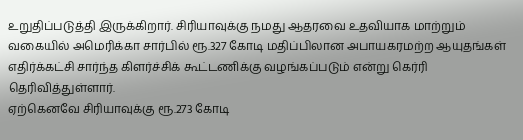உறுதிப்படுத்தி இருக்கிறார். சிரியாவுக்கு நமது ஆதரவை உதவியாக மாற்றும் வகையில் அமெரிக்கா சார்பில் ரூ.327 கோடி மதிப்பிலான அபாயகரமற்ற ஆயுதங்கள் எதிர்க்கட்சி சார்ந்த கிளர்ச்சிக் கூட்டணிக்கு வழங்கப்படும் என்று கெர்ரி தெரிவித்துள்ளார்.
ஏற்கெனவே சிரியாவுக்கு ரூ.273 கோடி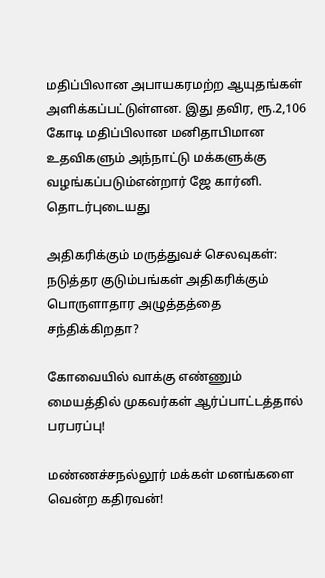மதிப்பிலான அபாயகரமற்ற ஆயுதங்கள் அளிக்கப்பட்டுள்ளன. இது தவிர, ரூ.2,106 கோடி மதிப்பிலான மனிதாபிமான உதவிகளும் அந்நாட்டு மக்களுக்கு வழங்கப்படும்என்றார் ஜே கார்னி.
தொடர்புடையது

அதிகரிக்கும் மருத்துவச் செலவுகள்: நடுத்தர குடும்பங்கள் அதிகரிக்கும் பொருளாதார அழுத்தத்தை சந்திக்கிறதா?

கோவையில் வாக்கு எண்ணும் மையத்தில் முகவர்கள் ஆர்ப்பாட்டத்தால் பரபரப்பு!

மண்ணச்சநல்லூர் மக்கள் மனங்களை வென்ற கதிரவன்!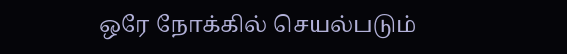ஒரே நோக்கில் செயல்படும்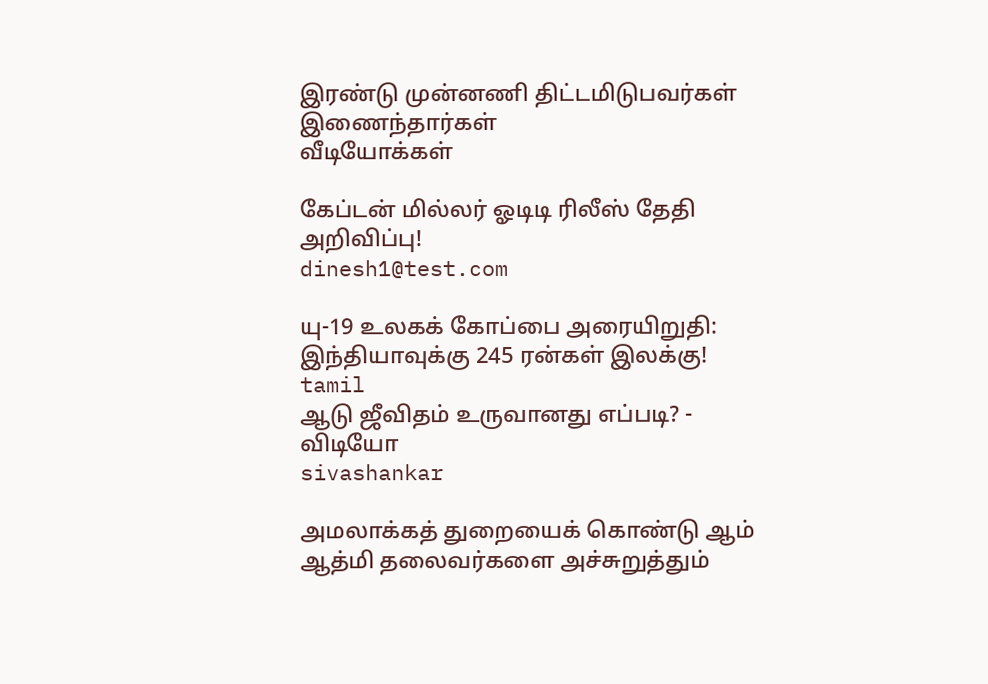இரண்டு முன்னணி திட்டமிடுபவர்கள் இணைந்தார்கள்
வீடியோக்கள்

கேப்டன் மில்லர் ஓடிடி ரிலீஸ் தேதி அறிவிப்பு!
dinesh1@test.com

யு-19 உலகக் கோப்பை அரையிறுதி: இந்தியாவுக்கு 245 ரன்கள் இலக்கு!
tamil
ஆடு ஜீவிதம் உருவானது எப்படி? - விடியோ
sivashankar

அமலாக்கத் துறையைக் கொண்டு ஆம் ஆத்மி தலைவர்களை அச்சுறுத்தும்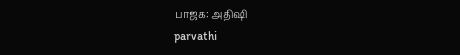பாஜக: அதிஷி
parvathi